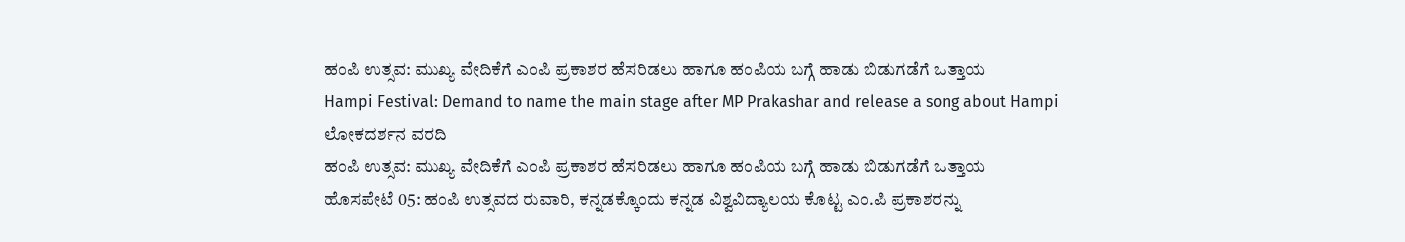ಹಂಪಿ ಉತ್ಸವ: ಮುಖ್ಯ ವೇದಿಕೆಗೆ ಎಂಪಿ ಪ್ರಕಾಶರ ಹೆಸರಿಡಲು ಹಾಗೂ ಹಂಪಿಯ ಬಗ್ಗೆ ಹಾಡು ಬಿಡುಗಡೆಗೆ ಒತ್ತಾಯ
Hampi Festival: Demand to name the main stage after MP Prakashar and release a song about Hampi
ಲೋಕದರ್ಶನ ವರದಿ
ಹಂಪಿ ಉತ್ಸವ: ಮುಖ್ಯ ವೇದಿಕೆಗೆ ಎಂಪಿ ಪ್ರಕಾಶರ ಹೆಸರಿಡಲು ಹಾಗೂ ಹಂಪಿಯ ಬಗ್ಗೆ ಹಾಡು ಬಿಡುಗಡೆಗೆ ಒತ್ತಾಯ
ಹೊಸಪೇಟೆ 05: ಹಂಪಿ ಉತ್ಸವದ ರುವಾರಿ, ಕನ್ನಡಕ್ಕೊಂದು ಕನ್ನಡ ವಿಶ್ವವಿದ್ಯಾಲಯ ಕೊಟ್ಟ ಎಂ.ಪಿ ಪ್ರಕಾಶರನ್ನು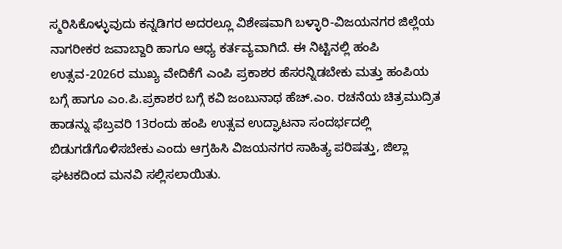ಸ್ಮರಿಸಿಕೊಳ್ಳುವುದು ಕನ್ನಡಿಗರ ಅದರಲ್ಲೂ ವಿಶೇಷವಾಗಿ ಬಳ್ಳಾರಿ-ವಿಜಯನಗರ ಜಿಲ್ಲೆಯ ನಾಗರೀಕರ ಜವಾಬ್ದಾರಿ ಹಾಗೂ ಆಧ್ಯ ಕರ್ತವ್ಯವಾಗಿದೆ. ಈ ನಿಟ್ಟಿನಲ್ಲಿ ಹಂಪಿ ಉತ್ಸವ-2026ರ ಮುಖ್ಯ ವೇದಿಕೆಗೆ ಎಂಪಿ ಪ್ರಕಾಶರ ಹೆಸರನ್ನಿಡಬೇಕು ಮತ್ತು ಹಂಪಿಯ ಬಗ್ಗೆ ಹಾಗೂ ಎಂ.ಪಿ.ಪ್ರಕಾಶರ ಬಗ್ಗೆ ಕವಿ ಜಂಬುನಾಥ ಹೆಚ್.ಎಂ. ರಚನೆಯ ಚಿತ್ರಮುದ್ರಿತ ಹಾಡನ್ನು ಫೆಬ್ರವರಿ 13ರಂದು ಹಂಪಿ ಉತ್ಸವ ಉದ್ಘಾಟನಾ ಸಂದರ್ಭದಲ್ಲಿ ಬಿಡುಗಡೆಗೊಳಿಸಬೇಕು ಎಂದು ಆಗ್ರಹಿಸಿ ವಿಜಯನಗರ ಸಾಹಿತ್ಯ ಪರಿಷತ್ತು, ಜಿಲ್ಲಾ ಘಟಕದಿಂದ ಮನವಿ ಸಲ್ಲಿಸಲಾಯಿತು.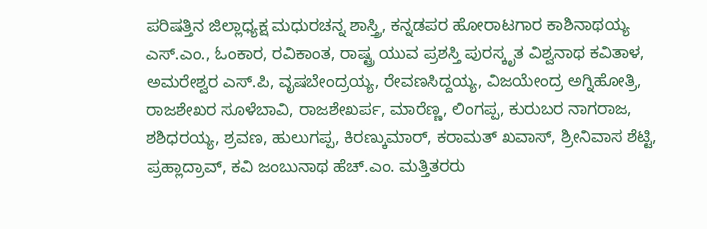ಪರಿಷತ್ತಿನ ಜಿಲ್ಲಾಧ್ಯಕ್ಷ ಮಧುರಚನ್ನ ಶಾಸ್ತ್ರಿ, ಕನ್ನಡಪರ ಹೋರಾಟಗಾರ ಕಾಶಿನಾಥಯ್ಯ ಎಸ್.ಎಂ., ಓಂಕಾರ, ರವಿಕಾಂತ, ರಾಷ್ಟ್ರ ಯುವ ಪ್ರಶಸ್ತಿ ಪುರಸ್ಕೃತ ವಿಶ್ವನಾಥ ಕವಿತಾಳ, ಅಮರೇಶ್ವರ ಎಸ್.ಪಿ, ವೃಷಬೇಂದ್ರಯ್ಯ, ರೇವಣಸಿದ್ದಯ್ಯ, ವಿಜಯೇಂದ್ರ ಅಗ್ನಿಹೋತ್ರಿ, ರಾಜಶೇಖರ ಸೂಳೆಬಾವಿ, ರಾಜಶೇಖರ್ಪ, ಮಾರೆಣ್ಣ, ಲಿಂಗಪ್ಪ, ಕುರುಬರ ನಾಗರಾಜ, ಶಶಿಧರಯ್ಯ, ಶ್ರವಣ, ಹುಲುಗಪ್ಪ, ಕಿರಣ್ಕುಮಾರ್, ಕರಾಮತ್ ಖವಾಸ್, ಶ್ರೀನಿವಾಸ ಶೆಟ್ಟಿ, ಪ್ರಹ್ಲಾದ್ರಾವ್, ಕವಿ ಜಂಬುನಾಥ ಹೆಚ್.ಎಂ. ಮತ್ತಿತರರು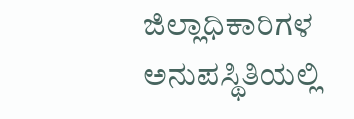ಜಿಲ್ಲಾಧಿಕಾರಿಗಳ ಅನುಪಸ್ಥಿತಿಯಲ್ಲಿ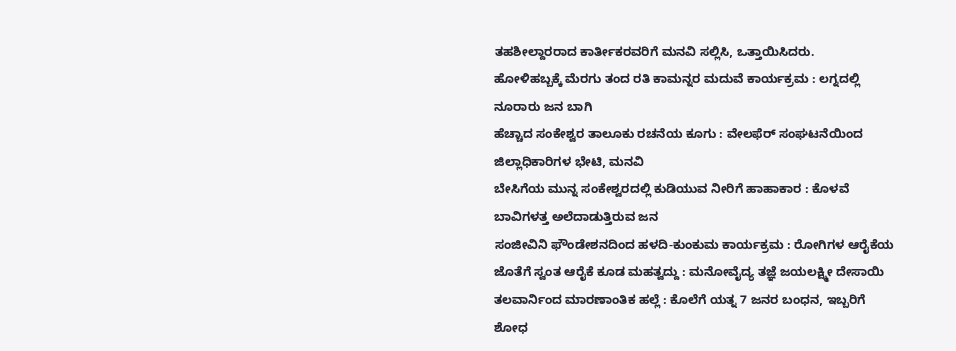ತಹಶೀಲ್ದಾರರಾದ ಕಾರ್ತೀಕರವರಿಗೆ ಮನವಿ ಸಲ್ಲಿಸಿ, ಒತ್ತಾಯಿಸಿದರು.
ಹೋಳಿಹಬ್ಬಕ್ಕೆ ಮೆರಗು ತಂದ ರತಿ ಕಾಮನ್ನರ ಮದುವೆ ಕಾರ್ಯಕ್ರಮ : ಲಗ್ನದಲ್ಲಿ ನೂರಾರು ಜನ ಬಾಗಿ
ಹೆಚ್ಚಾದ ಸಂಕೇಶ್ವರ ತಾಲೂಕು ರಚನೆಯ ಕೂಗು : ವೇಲಫೆರ್ ಸಂಘಟನೆಯಿಂದ ಜಿಲ್ಲಾಧಿಕಾರಿಗಳ ಭೇಟಿ, ಮನವಿ
ಬೇಸಿಗೆಯ ಮುನ್ನ ಸಂಕೇಶ್ವರದಲ್ಲಿ ಕುಡಿಯುವ ನೀರಿಗೆ ಹಾಹಾಕಾರ : ಕೊಳವೆ ಬಾವಿಗಳತ್ತ ಅಲೆದಾಡುತ್ತಿರುವ ಜನ
ಸಂಜೀವಿನಿ ಫೌಂಡೇಶನದಿಂದ ಹಳದಿ-ಕುಂಕುಮ ಕಾರ್ಯಕ್ರಮ : ರೋಗಿಗಳ ಆರೈಕೆಯ ಜೊತೆಗೆ ಸ್ವಂತ ಆರೈಕೆ ಕೂಡ ಮಹತ್ವದ್ದು : ಮನೋವೈದ್ಯ ತಜ್ಞೆ ಜಯಲಕ್ಷ್ಮೀ ದೇಸಾಯಿ
ತಲವಾರ್ನಿಂದ ಮಾರಣಾಂತಿಕ ಹಲ್ಲೆ : ಕೊಲೆಗೆ ಯತ್ನ 7 ಜನರ ಬಂಧನ, ಇಬ್ಬರಿಗೆ ಶೋಧ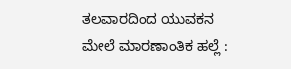ತಲವಾರದಿಂದ ಯುವಕನ ಮೇಲೆ ಮಾರಣಾಂತಿಕ ಹಲ್ಲೆ :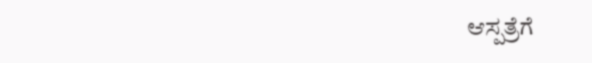ಆಸ್ಪತ್ರೆಗೆ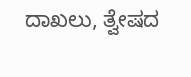ದಾಖಲು, ತ್ವೇಷದ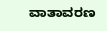ವಾತಾವರಣ